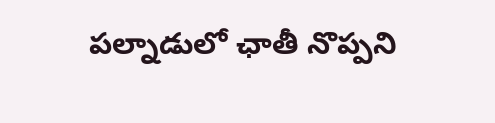పల్నాడులో ఛాతీ నొప్పని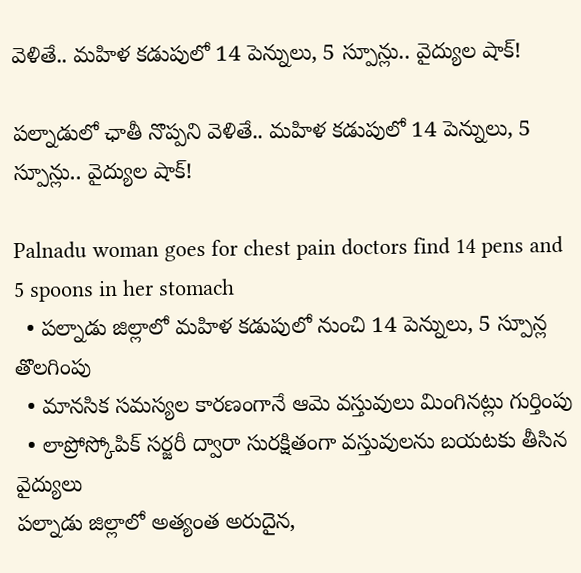వెళితే.. మహిళ కడుపులో 14 పెన్నులు, 5 స్పూన్లు.. వైద్యుల షాక్!

పల్నాడులో ఛాతీ నొప్పని వెళితే.. మహిళ కడుపులో 14 పెన్నులు, 5 స్పూన్లు.. వైద్యుల షాక్!

Palnadu woman goes for chest pain doctors find 14 pens and 5 spoons in her stomach
  • పల్నాడు జిల్లాలో మహిళ కడుపులో నుంచి 14 పెన్నులు, 5 స్పూన్ల తొలగింపు
  • మానసిక సమస్యల కారణంగానే ఆమె వస్తువులు మింగినట్లు గుర్తింపు
  • లాప్రోస్కోపిక్ సర్జరీ ద్వారా సురక్షితంగా వస్తువులను బయటకు తీసిన వైద్యులు
పల్నాడు జిల్లాలో అత్యంత అరుదైన,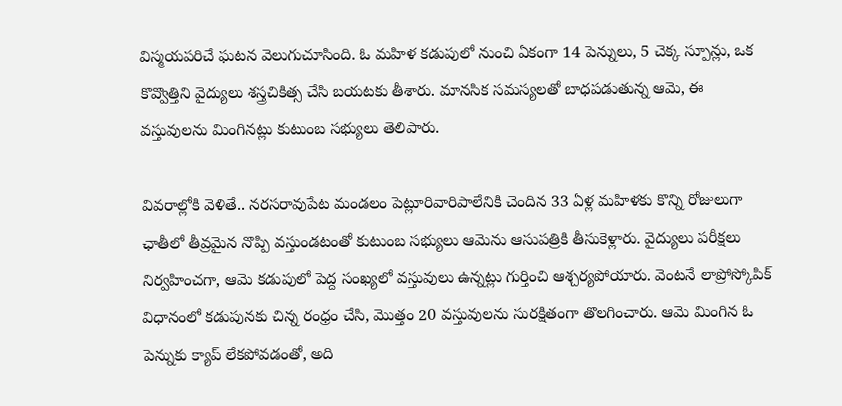విస్మయపరిచే ఘటన వెలుగుచూసింది. ఓ మహిళ కడుపులో నుంచి ఏకంగా 14 పెన్నులు, 5 చెక్క స్పూన్లు, ఒక కొవ్వొత్తిని వైద్యులు శస్త్రచికిత్స చేసి బయటకు తీశారు. మానసిక సమస్యలతో బాధపడుతున్న ఆమె, ఈ వస్తువులను మింగినట్లు కుటుంబ సభ్యులు తెలిపారు.

వివరాల్లోకి వెళితే.. నరసరావుపేట మండలం పెట్లూరివారిపాలేనికి చెందిన 33 ఏళ్ల మహిళకు కొన్ని రోజులుగా ఛాతీలో తీవ్రమైన నొప్పి వస్తుండటంతో కుటుంబ సభ్యులు ఆమెను ఆసుపత్రికి తీసుకెళ్లారు. వైద్యులు పరీక్షలు నిర్వహించగా, ఆమె కడుపులో పెద్ద సంఖ్యలో వస్తువులు ఉన్నట్లు గుర్తించి ఆశ్చర్యపోయారు. వెంటనే లాప్రోస్కోపిక్ విధానంలో కడుపునకు చిన్న రంధ్రం చేసి, మొత్తం 20 వస్తువులను సురక్షితంగా తొలగించారు. ఆమె మింగిన ఓ పెన్నుకు క్యాప్ లేకపోవడంతో, అది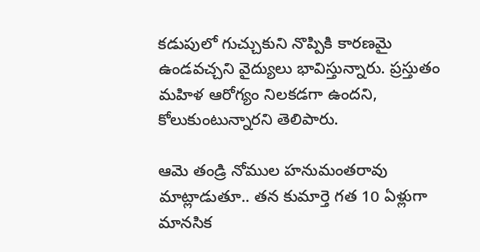కడుపులో గుచ్చుకుని నొప్పికి కారణమై ఉండవచ్చని వైద్యులు భావిస్తున్నారు. ప్రస్తుతం మహిళ ఆరోగ్యం నిలకడగా ఉందని, కోలుకుంటున్నారని తెలిపారు.

ఆమె తండ్రి నోముల హనుమంతరావు మాట్లాడుతూ.. తన కుమార్తె గత 10 ఏళ్లుగా మానసిక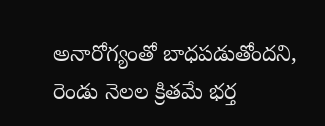అనారోగ్యంతో బాధపడుతోందని, రెండు నెలల క్రితమే భర్త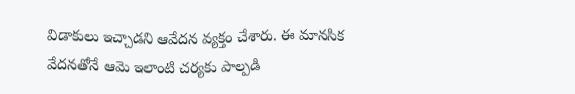విడాకులు ఇచ్చాడని ఆవేదన వ్యక్తం చేశారు. ఈ మానసిక వేదనతోనే ఆమె ఇలాంటి చర్యకు పాల్పడి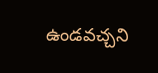ఉండవచ్చని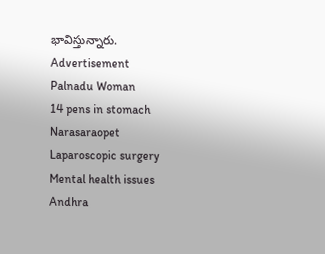భావిస్తున్నారు.
Advertisement
Palnadu Woman
14 pens in stomach
Narasaraopet
Laparoscopic surgery
Mental health issues
Andhra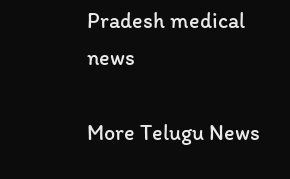Pradesh medical news

More Telugu News